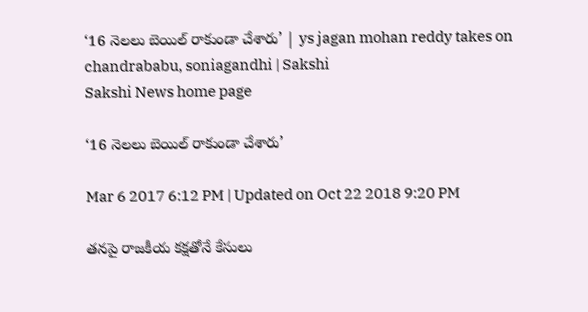‘16 నెలలు బెయిల్‌ రాకుండా చేశారు’ | ys jagan mohan reddy takes on chandrababu, soniagandhi | Sakshi
Sakshi News home page

‘16 నెలలు బెయిల్‌ రాకుండా చేశారు’

Mar 6 2017 6:12 PM | Updated on Oct 22 2018 9:20 PM

తనపై రాజకీయ కక్షతోనే కేసులు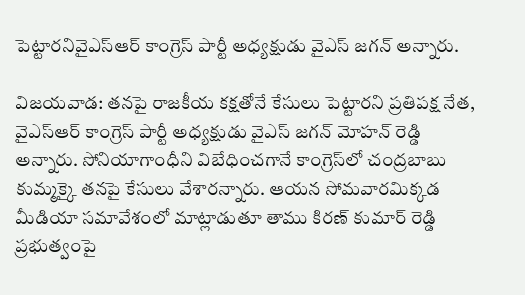పెట్టారనివైఎస్ఆర్‌ కాంగ్రెస్‌ పార్టీ అధ్యక్షుడు వైఎస్‌ జగన్‌ అన్నారు.

విజయవాడ: తనపై రాజకీయ కక్షతోనే కేసులు పెట్టారని ప్రతిపక్ష నేత, వైఎస్ఆర్‌ కాంగ్రెస్‌ పార్టీ అధ్యక్షుడు వైఎస్‌ జగన్‌ మోహన్‌ రెడ్డి అన్నారు. సోనియాగాంధీని విబేధించగానే కాంగ్రెస్‌లో చంద్రబాబు కుమ్మక్కై తనపై కేసులు వేశారన‍్నారు. ఆయన సోమవారమిక్కడ మీడియా సమావేశంలో మాట్లాడుతూ తాము కిరణ్‌ కుమార్‌ రెడ్డి ప్రభుత్వంపై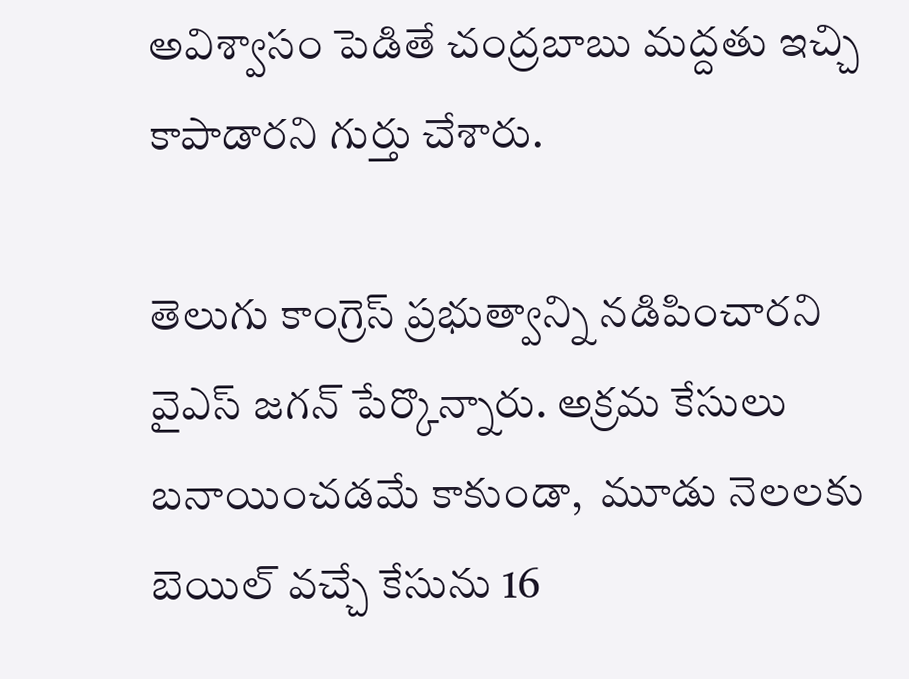అవిశ్వాసం పెడితే చంద్రబాబు మద్దతు ఇచ్చి కాపాడారని గుర్తు చేశారు.

తెలుగు కాంగ్రెస్‌ ప్రభుత్వాన్ని నడిపించారని వైఎస్‌ జగన్‌ పేర్కొన్నారు. అక్రమ కేసులు బనాయించడమే కాకుండా,  మూడు నెలలకు బెయిల్‌ వచ్చే కేసును 16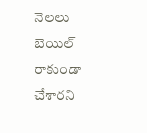నెలలు బెయిల్‌ రాకుండా చేశారని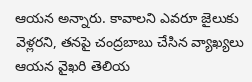ఆయన అన్నారు. కావాలని ఎవరూ జైలుకు వెళ్లరని, తనపై చంద్రబాబు చేసిన వ్యాఖ్యలు ఆయన వైఖరి తెలియ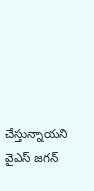చేస్తున్నాయని వైఎస్‌ జగన్‌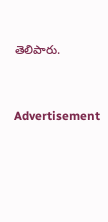తెలిపారు.




Advertisement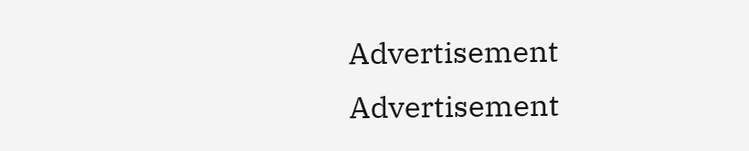Advertisement
Advertisement